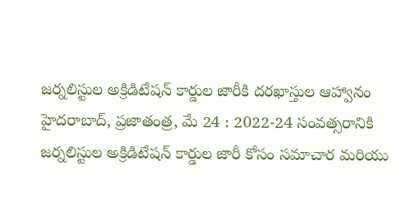జర్నలిస్టుల అక్రిడిటేషన్ కార్డుల జారీకి దరఖాస్తుల ఆహ్వానం
హైదరాబాద్, ప్రజాతంత్ర, మే 24 : 2022-24 సంవత్సరానికి జర్నలిస్టుల అక్రిడిటేషన్ కార్డుల జారీ కోసం సమాచార మరియు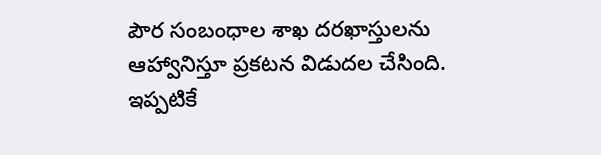పౌర సంబంధాల శాఖ దరఖాస్తులను ఆహ్వానిస్తూ ప్రకటన విడుదల చేసింది. ఇప్పటికే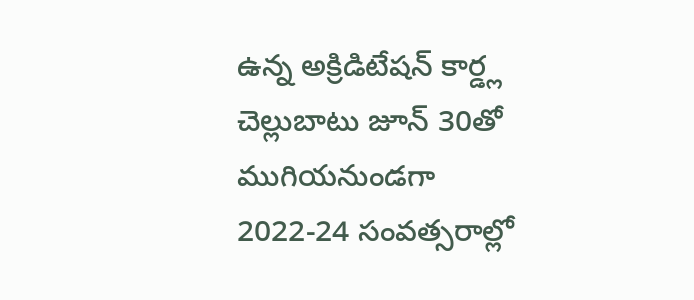ఉన్న అక్రిడిటేషన్ కార్డ్ల చెల్లుబాటు జూన్ 30తో ముగియనుండగా 2022-24 సంవత్సరాల్లో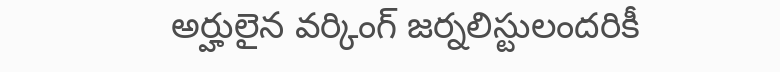అర్హులైన వర్కింగ్ జర్నలిస్టులందరికీ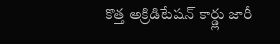కొత్త అక్రిడిటేషన్ కార్డ్లు జారీ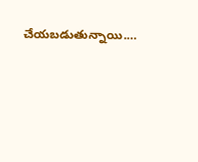చేయబడుతున్నాయి.…